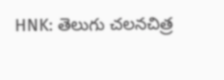HNK: తెలుగు చలనచిత్ర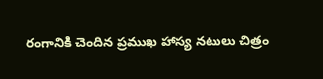రంగానికి చెందిన ప్రముఖ హాస్య నటులు చిత్రం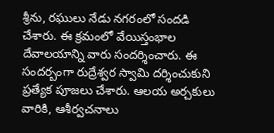శ్రీను, రఘులు నేడు నగరంలో సందడి చేశారు. ఈ క్రమంలో వేయిస్తంభాల దేవాలయాన్ని వారు సందర్శించారు. ఈ సందర్బంగా రుద్రేశ్వర స్వామి దర్శించుకుని ప్రత్యేక పూజలు చేశారు. ఆలయ అర్చకులు వారికి, ఆశీర్వచనాలు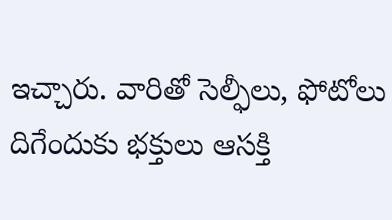ఇచ్చారు. వారితో సెల్ఫీలు, ఫోటోలు దిగేందుకు భక్తులు ఆసక్తి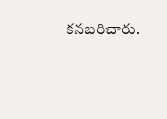కనబరిచారు.